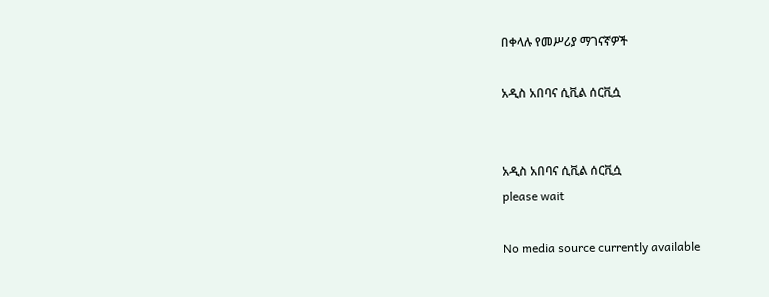በቀላሉ የመሥሪያ ማገናኛዎች

አዲስ አበባና ሲቪል ሰርቪሷ


አዲስ አበባና ሲቪል ሰርቪሷ
please wait

No media source currently available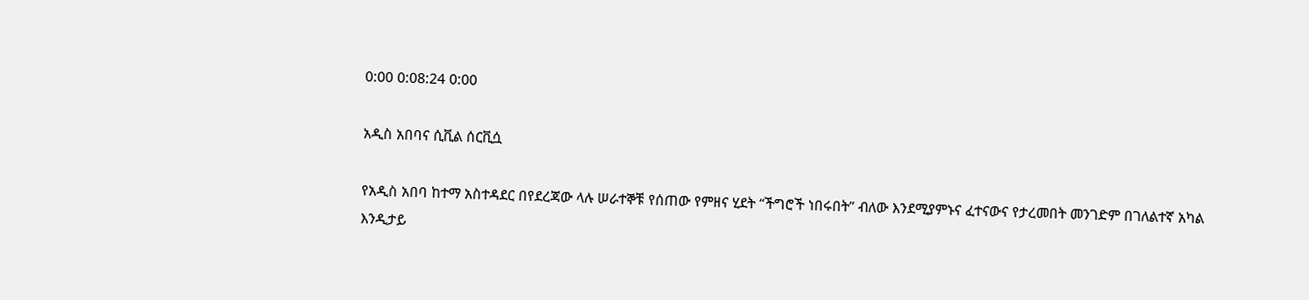0:00 0:08:24 0:00

አዲስ አበባና ሲቪል ሰርቪሷ

የአዲስ አበባ ከተማ አስተዳደር በየደረጃው ላሉ ሠራተኞቹ የሰጠው የምዘና ሂደት “ችግሮች ነበሩበት” ብለው እንደሚያምኑና ፈተናውና የታረመበት መንገድም በገለልተኛ አካል እንዲታይ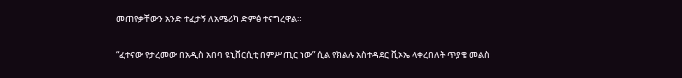መጠየቃቸውን አንድ ተፈታኝ ለአሜሪካ ድምፅ ተናግረዋል።

“ፈተናው የታረመው በአዲስ አበባ ዩኒቨርሲቲ በምሥጢር ነው” ሲል የክልሉ አስተዳደር ቪኦኤ ላቀረበለት ጥያቄ መልስ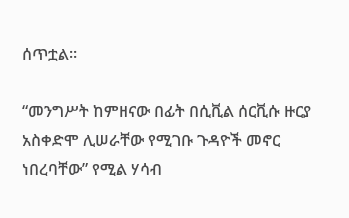ሰጥቷል።

“መንግሥት ከምዘናው በፊት በሲቪል ሰርቪሱ ዙርያ አስቀድሞ ሊሠራቸው የሚገቡ ጉዳዮች መኖር ነበረባቸው” የሚል ሃሳብ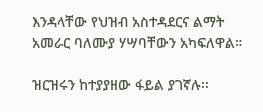እንዳላቸው የህዝብ አስተዳደርና ልማት አመራር ባለሙያ ሃሣባቸውን አካፍለዋል።

ዝርዝሩን ከተያያዘው ፋይል ያገኛሉ፡፡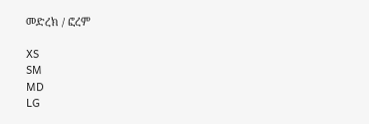መድረክ / ፎረም

XS
SM
MD
LG